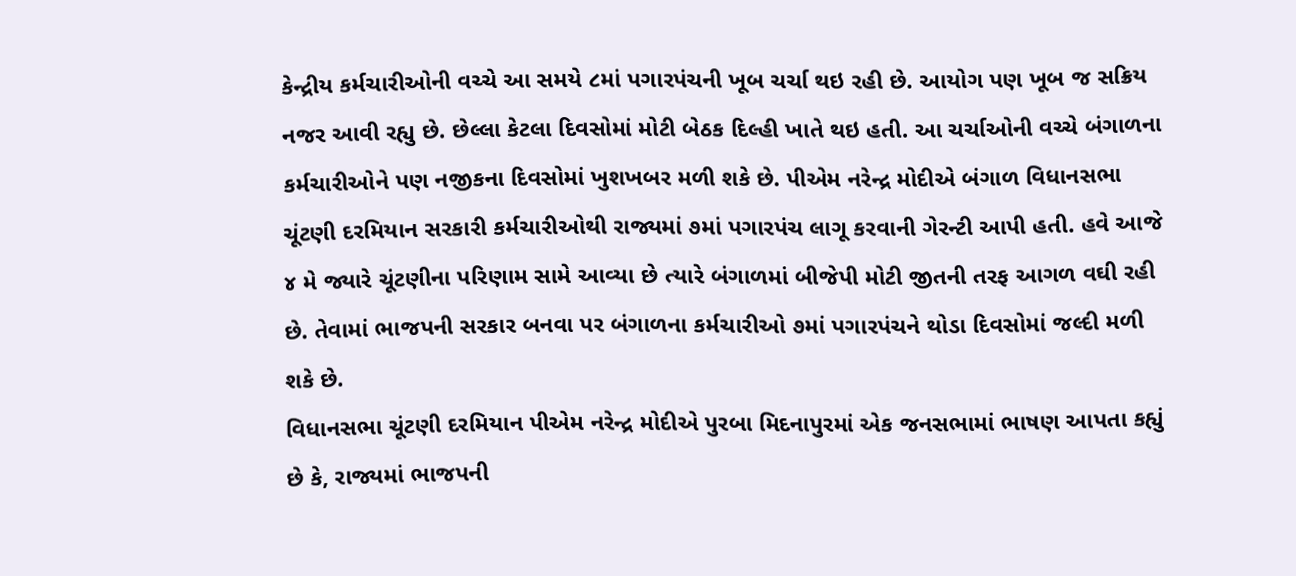કેન્દ્રીય કર્મચારીઓની વચ્ચે આ સમયે ૮માં પગારપંચની ખૂબ ચર્ચા થઇ રહી છે. આયોગ પણ ખૂબ જ સક્રિય નજર આવી રહ્યુ છે. છેલ્લા કેટલા દિવસોમાં મોટી બેઠક દિલ્હી ખાતે થઇ હતી. આ ચર્ચાઓની વચ્ચે બંગાળના કર્મચારીઓને પણ નજીકના દિવસોમાં ખુશખબર મળી શકે છે. પીએમ નરેન્દ્ર મોદીએ બંગાળ વિધાનસભા ચૂંટણી દરમિયાન સરકારી કર્મચારીઓથી રાજ્યમાં ૭માં પગારપંચ લાગૂ કરવાની ગેરન્ટી આપી હતી. હવે આજે ૪ મે જ્યારે ચૂંટણીના પરિણામ સામે આવ્યા છે ત્યારે બંગાળમાં બીજેપી મોટી જીતની તરફ આગળ વઘી રહી છે. તેવામાં ભાજપની સરકાર બનવા પર બંગાળના કર્મચારીઓ ૭માં પગારપંચને થોડા દિવસોમાં જલ્દી મળી શકે છે.
વિધાનસભા ચૂંટણી દરમિયાન પીએમ નરેન્દ્ર મોદીએ પુરબા મિદનાપુરમાં એક જનસભામાં ભાષણ આપતા કહ્યું છે કે, રાજ્યમાં ભાજપની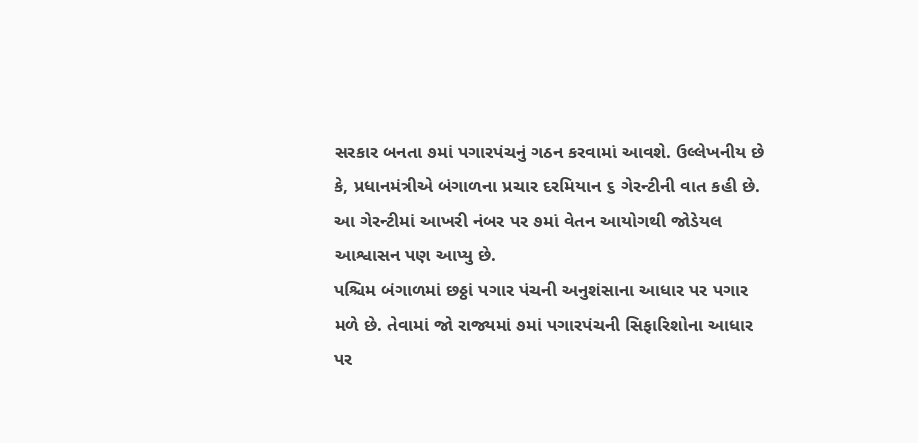સરકાર બનતા ૭માં પગારપંચનું ગઠન કરવામાં આવશે. ઉલ્લેખનીય છે કે, પ્રધાનમંત્રીએ બંગાળના પ્રચાર દરમિયાન ૬ ગેરન્ટીની વાત કહી છે. આ ગેરન્ટીમાં આખરી નંબર પર ૭માં વેતન આયોગથી જોડેયલ આશ્વાસન પણ આપ્યુ છે.
પશ્ચિમ બંગાળમાં છઠ્ઠાં પગાર પંચની અનુશંસાના આધાર પર પગાર મળે છે. તેવામાં જો રાજ્યમાં ૭માં પગારપંચની સિફારિશોના આધાર પર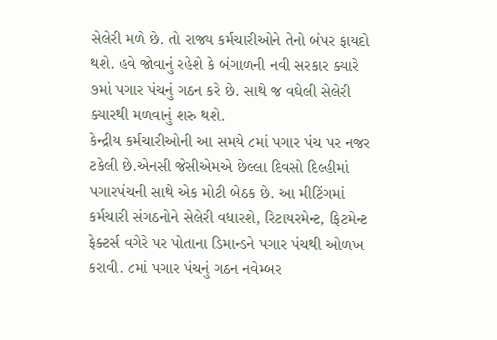સેલેરી મળે છે. તો રાજ્ય કર્મચારીઓને તેનો બંપર ફાયદો થશે. હવે જોવાનું રહેશે કે બંગાળની નવી સરકાર ક્યારે ૭માં પગાર પંચનું ગઠન કરે છે. સાથે જ વઘેલી સેલેરી ક્યારથી મળવાનું શરુ થશે.
કેન્દ્રીય કર્મચારીઓની આ સમયે ૮માં પગાર પંચ પર નજર ટકેલી છે.એનસી જેસીએમએ છેલ્લા દિવસો દિલ્હીમાં પગારપંચની સાથે એક મોટી બેઠક છે. આ મીટિંગમાં કર્મચારી સંગઠનોને સેલેરી વધારશે, રિટાયરમેન્ટ, ફિટમેન્ટ ફેક્ટર્સ વગેરે પર પોતાના ડિમાન્ડને પગાર પંચથી ઓળખ કરાવી. ૮માં પગાર પંચનું ગઠન નવેમ્બર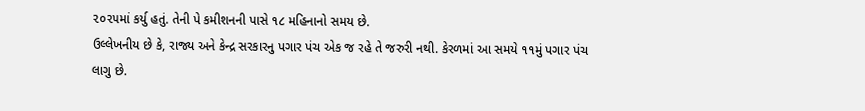૨૦૨૫માં કર્યુ હતું. તેની પે કમીશનની પાસે ૧૮ મહિનાનો સમય છે.
ઉલ્લેખનીય છે કે, રાજ્ય અને કેન્દ્ર સરકારનુ પગાર પંચ એક જ રહે તે જરુરી નથી. કેરળમાં આ સમયે ૧૧મું પગાર પંચ લાગુ છે.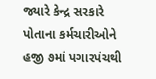જ્યારે કેન્દ્ર સરકારે પોતાના કર્મચારીઓને હજી ૭માં પગારપંચથી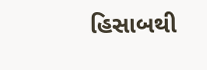હિસાબથી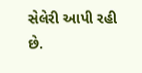સેલેરી આપી રહી છે.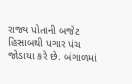રાજ્ય પોતાની બજેટ હિસાબથી પગાર પંચ જોડાયા કરે છે. બંગાળમાં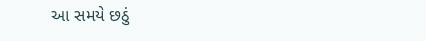આ સમયે છઠું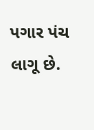પગાર પંચ લાગૂ છે.